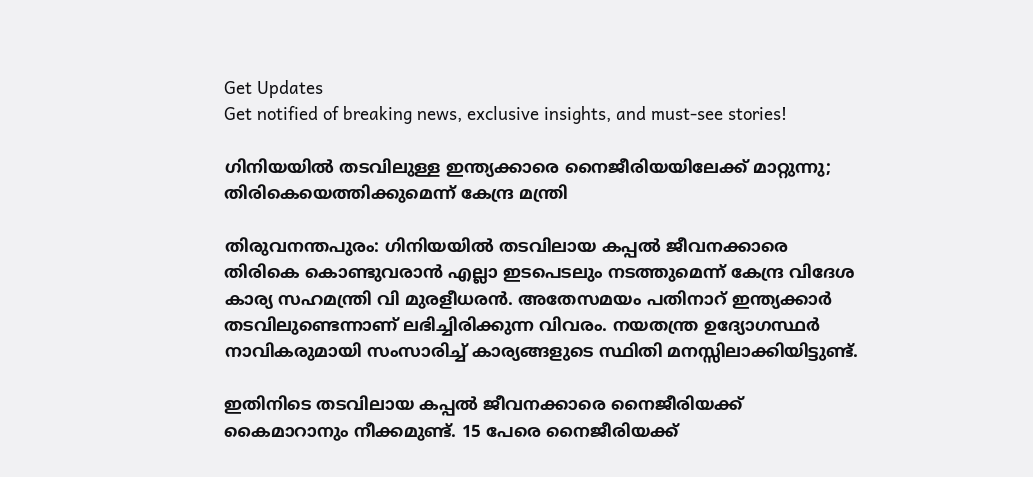Get Updates
Get notified of breaking news, exclusive insights, and must-see stories!

ഗിനിയയില്‍ തടവിലുള്ള ഇന്ത്യക്കാരെ നൈജീരിയയിലേക്ക് മാറ്റുന്നു; തിരികെയെത്തിക്കുമെന്ന് കേന്ദ്ര മന്ത്രി

തിരുവനന്തപുരം: ഗിനിയയില്‍ തടവിലായ കപ്പല്‍ ജീവനക്കാരെ തിരികെ കൊണ്ടുവരാന്‍ എല്ലാ ഇടപെടലും നടത്തുമെന്ന് കേന്ദ്ര വിദേശ കാര്യ സഹമന്ത്രി വി മുരളീധരന്‍. അതേസമയം പതിനാറ് ഇന്ത്യക്കാര്‍ തടവിലുണ്ടെന്നാണ് ലഭിച്ചിരിക്കുന്ന വിവരം. നയതന്ത്ര ഉദ്യോഗസ്ഥര്‍ നാവികരുമായി സംസാരിച്ച് കാര്യങ്ങളുടെ സ്ഥിതി മനസ്സിലാക്കിയിട്ടുണ്ട്.

ഇതിനിടെ തടവിലായ കപ്പല്‍ ജീവനക്കാരെ നൈജീരിയക്ക് കൈമാറാനും നീക്കമുണ്ട്. 15 പേരെ നൈജീരിയക്ക്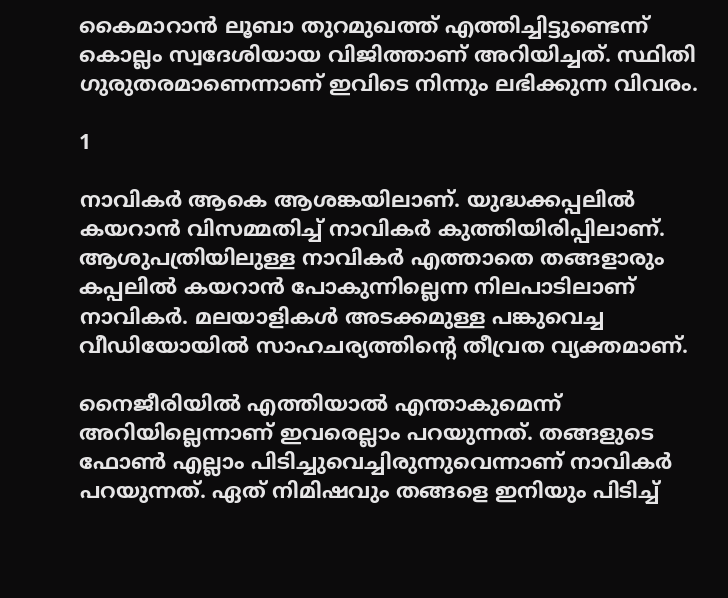കൈമാറാന്‍ ലൂബാ തുറമുഖത്ത് എത്തിച്ചിട്ടുണ്ടെന്ന് കൊല്ലം സ്വദേശിയായ വിജിത്താണ് അറിയിച്ചത്. സ്ഥിതി ഗുരുതരമാണെന്നാണ് ഇവിടെ നിന്നും ലഭിക്കുന്ന വിവരം.

1

നാവികര്‍ ആകെ ആശങ്കയിലാണ്. യുദ്ധക്കപ്പലില്‍ കയറാന്‍ വിസമ്മതിച്ച് നാവികര്‍ കുത്തിയിരിപ്പിലാണ്. ആശുപത്രിയിലുള്ള നാവികര്‍ എത്താതെ തങ്ങളാരും കപ്പലില്‍ കയറാന്‍ പോകുന്നില്ലെന്ന നിലപാടിലാണ് നാവികര്‍. മലയാളികള്‍ അടക്കമുള്ള പങ്കുവെച്ച വീഡിയോയില്‍ സാഹചര്യത്തിന്റെ തീവ്രത വ്യക്തമാണ്.

നൈജീരിയില്‍ എത്തിയാല്‍ എന്താകുമെന്ന് അറിയില്ലെന്നാണ് ഇവരെല്ലാം പറയുന്നത്. തങ്ങളുടെ ഫോണ്‍ എല്ലാം പിടിച്ചുവെച്ചിരുന്നുവെന്നാണ് നാവികര്‍ പറയുന്നത്. ഏത് നിമിഷവും തങ്ങളെ ഇനിയും പിടിച്ച്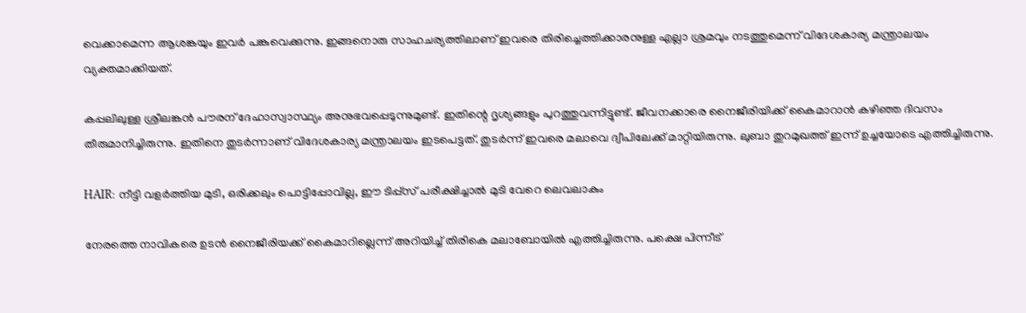വെക്കാമെന്ന ആശങ്കയും ഇവര്‍ പങ്കുവെക്കുന്നു. ഇങ്ങനൊരു സാഹചര്യത്തിലാണ് ഇവരെ തിരിച്ചെത്തിക്കാരനുള്ള എല്ലാ ശ്രമവും നടത്തുമെന്ന് വിദേശകാര്യ മന്ത്രാലയം വ്യക്തമാക്കിയത്.

കപ്പലിലുള്ള ശ്രീലങ്കന്‍ പൗരന് ദേഹാസ്വാസ്ഥ്യം അനുഭവപ്പെടുന്നുമുണ്ട്. ഇതിന്റെ ദൃശ്യങ്ങളും പുറത്തുവന്നിട്ടുണ്ട്. ജീവനക്കാരെ നൈജീരിയിക്ക് കൈമാറാന്‍ കഴിഞ്ഞ ദിവസം തീരുമാനിച്ചിരുന്നു. ഇതിനെ തുടര്‍ന്നാണ് വിദേശകാര്യ മന്ത്രാലയം ഇടപെട്ടത്. തുടര്‍ന്ന് ഇവരെ മലാവെ ദ്വീപിലേക്ക് മാറ്റിയിരുന്നു. ലുബാ തുറമുഖത്ത് ഇന്ന് ഉച്ചയോടെ എത്തിച്ചിരുന്നു.

HAIR: നീട്ടി വളര്‍ത്തിയ മുടി, ഒരിക്കലും പൊട്ടിപ്പോവില്ല, ഈ ടിപ്പ്‌സ് പരീക്ഷിച്ചാല്‍ മുടി വേറെ ലെവലാകും

നേരത്തെ നാവികരെ ഉടന്‍ നൈജീരിയക്ക് കൈമാറില്ലെന്ന് അറിയിച്ച് തിരികെ മലാബോയില്‍ എത്തിച്ചിരുന്നു. പക്ഷെ പിന്നീട്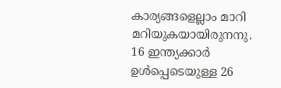കാര്യങ്ങളെല്ലാം മാറി മറിയുകയായിരുനനു. 16 ഇന്ത്യക്കാര്‍ ഉള്‍പ്പെടെയുള്ള 26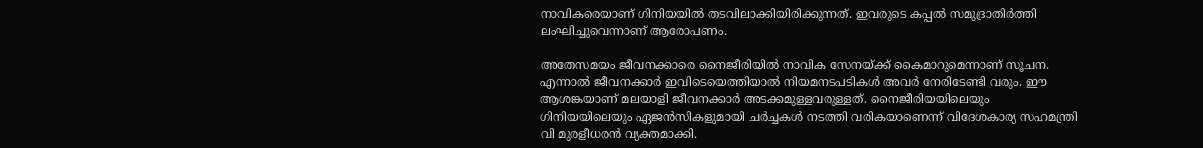നാവികരെയാണ് ഗിനിയയില്‍ തടവിലാക്കിയിരിക്കുന്നത്. ഇവരുടെ കപ്പല്‍ സമുദ്രാതിര്‍ത്തി ലംഘിച്ചുവെന്നാണ് ആരോപണം.

അതേസമയം ജീവനക്കാരെ നൈജീരിയില്‍ നാവിക സേനയ്ക്ക് കൈമാറുമെന്നാണ് സൂചന. എന്നാല്‍ ജീവനക്കാര്‍ ഇവിടെയെത്തിയാല്‍ നിയമനടപടികള്‍ അവര്‍ നേരിടേണ്ടി വരും. ഈ ആശങ്കയാണ് മലയാളി ജീവനക്കാര്‍ അടക്കമുള്ളവരുള്ളത്. നൈജീരിയയിലെയും ഗിനിയയിലെയും ഏജന്‍സികളുമായി ചര്‍ച്ചകള്‍ നടത്തി വരികയാണെന്ന് വിദേശകാര്യ സഹമന്ത്രി വി മുരളീധരന്‍ വ്യക്തമാക്കി.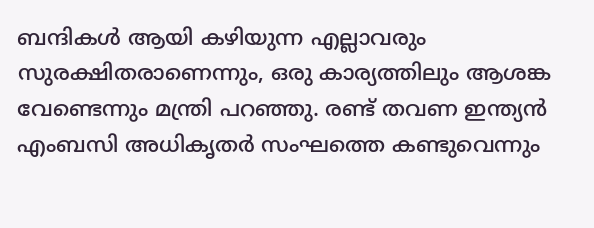ബന്ദികള്‍ ആയി കഴിയുന്ന എല്ലാവരും സുരക്ഷിതരാണെന്നും, ഒരു കാര്യത്തിലും ആശങ്ക വേണ്ടെന്നും മന്ത്രി പറഞ്ഞു. രണ്ട് തവണ ഇന്ത്യന്‍ എംബസി അധികൃതര്‍ സംഘത്തെ കണ്ടുവെന്നും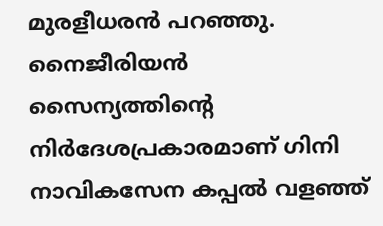മുരളീധരന്‍ പറഞ്ഞു. നൈജീരിയന്‍ സൈന്യത്തിന്റെ നിര്‍ദേശപ്രകാരമാണ് ഗിനി നാവികസേന കപ്പല്‍ വളഞ്ഞ്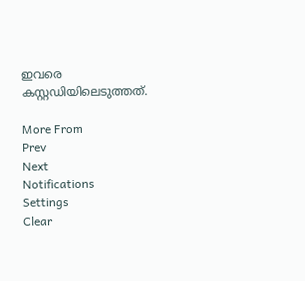ഇവരെ കസ്റ്റഡിയിലെടുത്തത്.

More From
Prev
Next
Notifications
Settings
Clear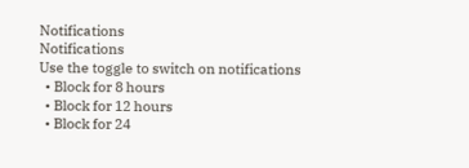Notifications
Notifications
Use the toggle to switch on notifications
  • Block for 8 hours
  • Block for 12 hours
  • Block for 24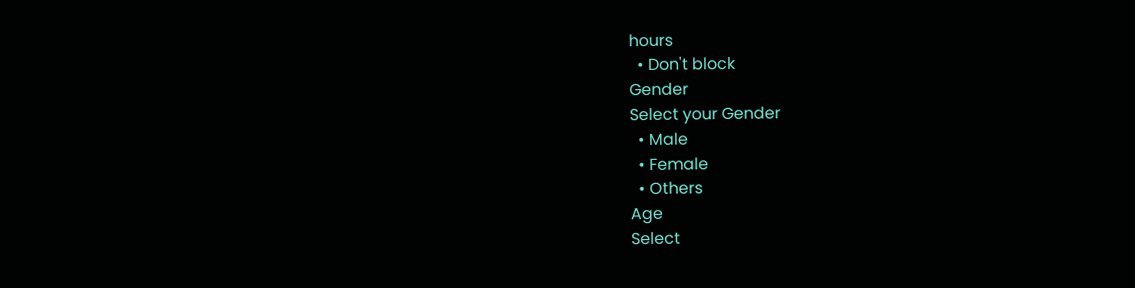hours
  • Don't block
Gender
Select your Gender
  • Male
  • Female
  • Others
Age
Select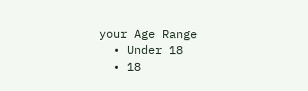your Age Range
  • Under 18
  • 18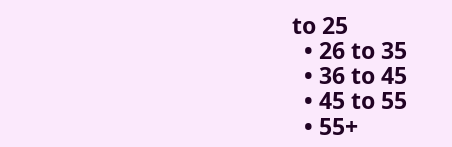to 25
  • 26 to 35
  • 36 to 45
  • 45 to 55
  • 55+